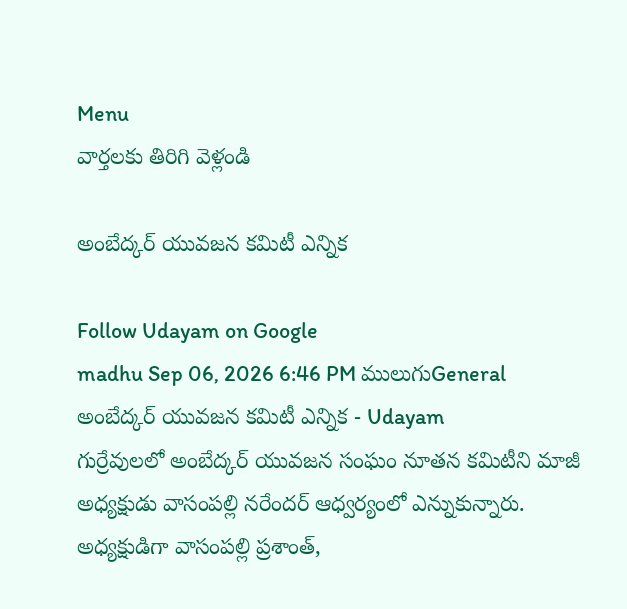Menu
వార్తలకు తిరిగి వెళ్లండి

అంబేద్కర్ యువజన కమిటీ ఎన్నిక

Follow Udayam on Google
madhu Sep 06, 2026 6:46 PM ములుగుGeneral
అంబేద్కర్ యువజన కమిటీ ఎన్నిక - Udayam
గుర్రేవులలో అంబేద్కర్ యువజన సంఘం నూతన కమిటీని మాజీ అధ్యక్షుడు వాసంపల్లి నరేందర్ ఆధ్వర్యంలో ఎన్నుకున్నారు. అధ్యక్షుడిగా వాసంపల్లి ప్రశాంత్,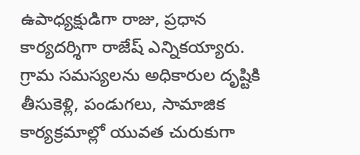ఉపాధ్యక్షుడిగా రాజు, ప్రధాన కార్యదర్శిగా రాజేష్ ఎన్నికయ్యారు. గ్రామ సమస్యలను అధికారుల దృష్టికి తీసుకెళ్లి, పండుగలు, సామాజిక కార్యక్రమాల్లో యువత చురుకుగా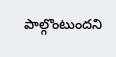పాల్గొంటుందని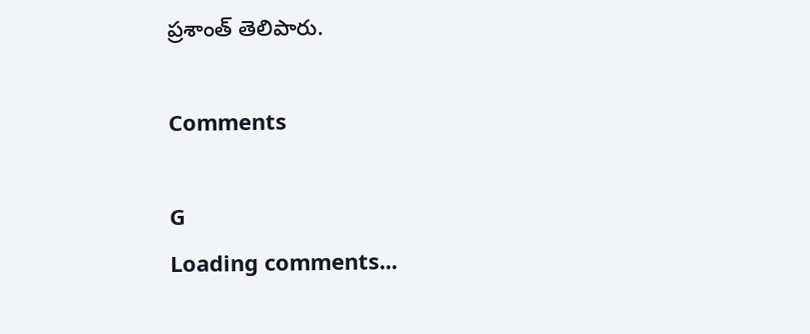ప్రశాంత్ తెలిపారు.

Comments

G
Loading comments...